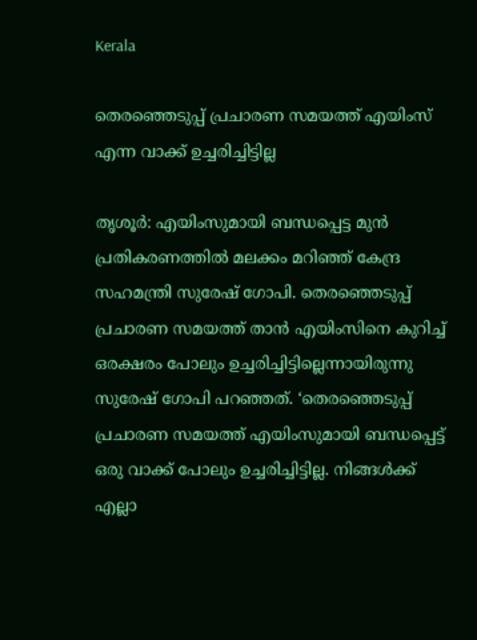Kerala

തെരഞ്ഞെടുപ്പ് പ്രചാരണ സമയത്ത് എയിംസ് എന്ന വാക്ക് ഉച്ചരിച്ചിട്ടില്ല

തൃശൂര്‍: എയിംസുമായി ബന്ധപ്പെട്ട മുന്‍ പ്രതികരണത്തില്‍ മലക്കം മറിഞ്ഞ് കേന്ദ്ര സഹമന്ത്രി സുരേഷ് ഗോപി. തെരഞ്ഞെടുപ്പ് പ്രചാരണ സമയത്ത് താന്‍ എയിംസിനെ കുറിച്ച് ഒരക്ഷരം പോലും ഉച്ചരിച്ചിട്ടില്ലെന്നായിരുന്നു സുരേഷ് ഗോപി പറഞ്ഞത്. ‘തെരഞ്ഞെടുപ്പ് പ്രചാരണ സമയത്ത് എയിംസുമായി ബന്ധപ്പെട്ട് ഒരു വാക്ക് പോലും ഉച്ചരിച്ചിട്ടില്ല. നിങ്ങള്‍ക്ക് എല്ലാ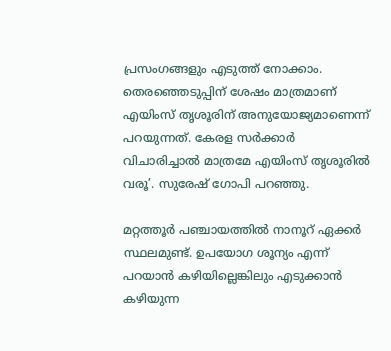പ്രസംഗങ്ങളും എടുത്ത് നോക്കാം. തെരഞ്ഞെടുപ്പിന് ശേഷം മാത്രമാണ് എയിംസ് തൃശൂരിന് അനുയോജ്യമാണെന്ന് പറയുന്നത്. കേരള സര്‍ക്കാര്‍ വിചാരിച്ചാല്‍ മാത്രമേ എയിംസ് തൃശൂരില്‍ വരൂ’. സുരേഷ് ഗോപി പറഞ്ഞു.

മറ്റത്തൂര്‍ പഞ്ചായത്തില്‍ നാനൂറ് ഏക്കര്‍ സ്ഥലമുണ്ട്. ഉപയോഗ ശൂന്യം എന്ന് പറയാന്‍ കഴിയില്ലെങ്കിലും എടുക്കാന്‍ കഴിയുന്ന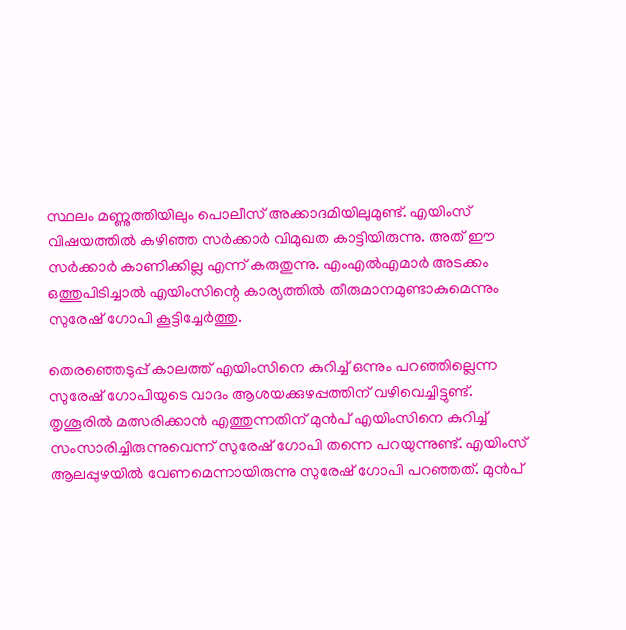സ്ഥലം മണ്ണുത്തിയിലും പൊലീസ് അക്കാദമിയിലുമുണ്ട്. എയിംസ് വിഷയത്തില്‍ കഴിഞ്ഞ സര്‍ക്കാര്‍ വിമുഖത കാട്ടിയിരുന്നു. അത് ഈ സര്‍ക്കാര്‍ കാണിക്കില്ല എന്ന് കരുതുന്നു. എംഎല്‍എമാര്‍ അടക്കം ഒത്തുപിടിച്ചാല്‍ എയിംസിന്റെ കാര്യത്തില്‍ തീരുമാനമുണ്ടാകുമെന്നും സുരേഷ് ഗോപി കൂട്ടിച്ചേര്‍ത്തു.

തെരഞ്ഞെടുപ്പ് കാലത്ത് എയിംസിനെ കുറിച്ച് ഒന്നും പറഞ്ഞില്ലെന്ന സുരേഷ് ഗോപിയുടെ വാദം ആശയക്കുഴപ്പത്തിന് വഴിവെച്ചിട്ടുണ്ട്. തൃശൂരില്‍ മത്സരിക്കാന്‍ എത്തുന്നതിന് മുന്‍പ് എയിംസിനെ കുറിച്ച് സംസാരിച്ചിരുന്നുവെന്ന് സുരേഷ് ഗോപി തന്നെ പറയുന്നുണ്ട്. എയിംസ് ആലപ്പുഴയില്‍ വേണമെന്നായിരുന്നു സുരേഷ് ഗോപി പറഞ്ഞത്. മുന്‍പ്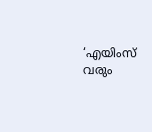‘എയിംസ് വരും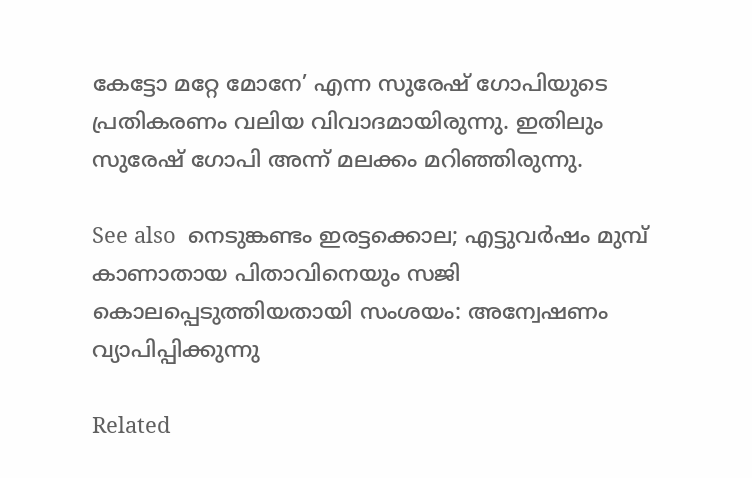കേട്ടോ മറ്റേ മോനേ’ എന്ന സുരേഷ് ഗോപിയുടെ പ്രതികരണം വലിയ വിവാദമായിരുന്നു. ഇതിലും സുരേഷ് ഗോപി അന്ന് മലക്കം മറിഞ്ഞിരുന്നു.

See also  നെടുങ്കണ്ടം ഇരട്ടക്കൊല; എട്ടുവർഷം മുമ്പ് കാണാതായ പിതാവിനെയും സജി കൊലപ്പെടുത്തിയതായി സംശയം: അന്വേഷണം വ്യാപിപ്പിക്കുന്നു

Related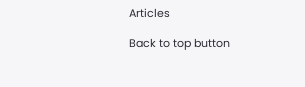Articles

Back to top button